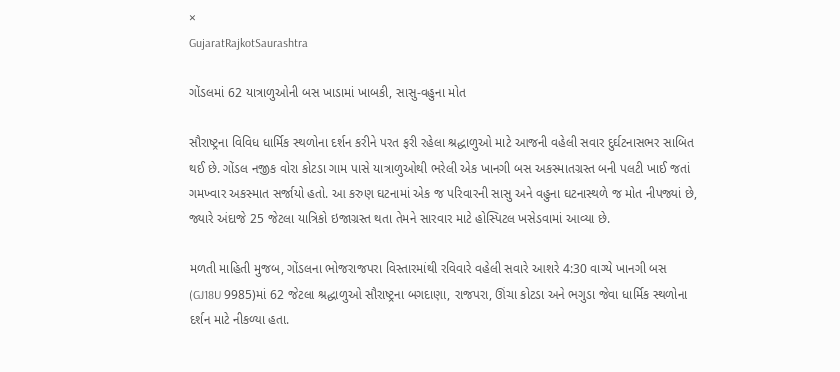×
GujaratRajkotSaurashtra

ગોંડલમાં 62 યાત્રાળુઓની બસ ખાડામાં ખાબકી, સાસુ-વહુના મોત

સૌરાષ્ટ્રના વિવિધ ધાર્મિક સ્થળોના દર્શન કરીને પરત ફરી રહેલા શ્રદ્ધાળુઓ માટે આજની વહેલી સવાર દુર્ઘટનાસભર સાબિત થઈ છે. ગોંડલ નજીક વોરા કોટડા ગામ પાસે યાત્રાળુઓથી ભરેલી એક ખાનગી બસ અકસ્માતગ્રસ્ત બની પલટી ખાઈ જતાં ગમખ્વાર અકસ્માત સર્જાયો હતો. આ કરુણ ઘટનામાં એક જ પરિવારની સાસુ અને વહુના ઘટનાસ્થળે જ મોત નીપજ્યાં છે, જ્યારે અંદાજે 25 જેટલા યાત્રિકો ઇજાગ્રસ્ત થતા તેમને સારવાર માટે હોસ્પિટલ ખસેડવામાં આવ્યા છે.

મળતી માહિતી મુજબ, ગોંડલના ભોજરાજપરા વિસ્તારમાંથી રવિવારે વહેલી સવારે આશરે 4:30 વાગ્યે ખાનગી બસ (GJ18U 9985)માં 62 જેટલા શ્રદ્ધાળુઓ સૌરાષ્ટ્રના બગદાણા, રાજપરા, ઊંચા કોટડા અને ભગુડા જેવા ધાર્મિક સ્થળોના દર્શન માટે નીકળ્યા હતા.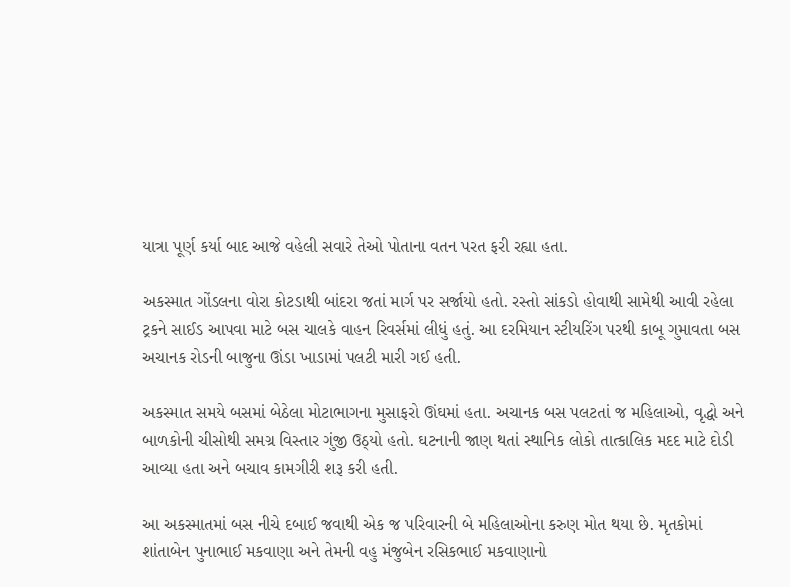યાત્રા પૂર્ણ કર્યા બાદ આજે વહેલી સવારે તેઓ પોતાના વતન પરત ફરી રહ્યા હતા.

અકસ્માત ગોંડલના વોરા કોટડાથી બાંદરા જતાં માર્ગ પર સર્જાયો હતો. રસ્તો સાંકડો હોવાથી સામેથી આવી રહેલા ટ્રકને સાઈડ આપવા માટે બસ ચાલકે વાહન રિવર્સમાં લીધું હતું. આ દરમિયાન સ્ટીયરિંગ પરથી કાબૂ ગુમાવતા બસ અચાનક રોડની બાજુના ઊંડા ખાડામાં પલટી મારી ગઈ હતી.

અકસ્માત સમયે બસમાં બેઠેલા મોટાભાગના મુસાફરો ઊંઘમાં હતા. અચાનક બસ પલટતાં જ મહિલાઓ, વૃદ્ધો અને બાળકોની ચીસોથી સમગ્ર વિસ્તાર ગુંજી ઉઠ્યો હતો. ઘટનાની જાણ થતાં સ્થાનિક લોકો તાત્કાલિક મદદ માટે દોડી આવ્યા હતા અને બચાવ કામગીરી શરૂ કરી હતી.

આ અકસ્માતમાં બસ નીચે દબાઈ જવાથી એક જ પરિવારની બે મહિલાઓના કરુણ મોત થયા છે. મૃતકોમાં શાંતાબેન પુનાભાઈ મકવાણા અને તેમની વહુ મંજુબેન રસિકભાઈ મકવાણાનો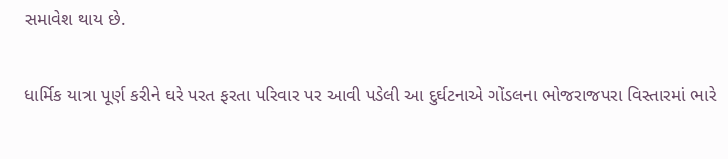સમાવેશ થાય છે.

ધાર્મિક યાત્રા પૂર્ણ કરીને ઘરે પરત ફરતા પરિવાર પર આવી પડેલી આ દુર્ઘટનાએ ગોંડલના ભોજરાજપરા વિસ્તારમાં ભારે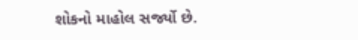શોકનો માહોલ સર્જ્યો છે.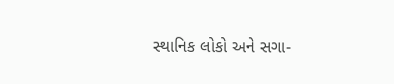સ્થાનિક લોકો અને સગા-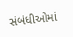સંબંધીઓમાં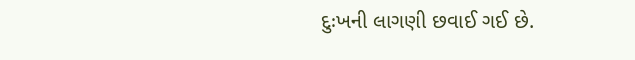દુઃખની લાગણી છવાઈ ગઈ છે.